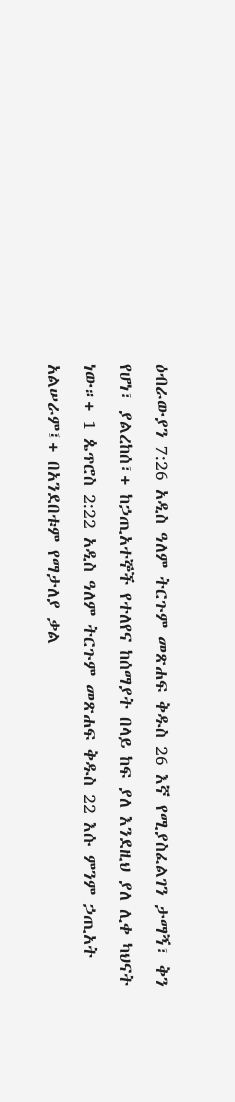ዕብራውያን 7:26 አዲስ ዓለም ትርጉም መጽሐፍ ቅዱስ 26 እኛ የሚያስፈልገን ታማኝ፣ ቅን የሆነ፣ ያልረከሰ፣+ ከኃጢአተኞች የተለየና ከሰማያት በላይ ከፍ ያለ እንደዚህ ያለ ሊቀ ካህናት ነው።+ 1 ጴጥሮስ 2:22 አዲስ ዓለም ትርጉም መጽሐፍ ቅዱስ 22 እሱ ምንም ኃጢአት አልሠራም፤+ በአንደበቱም የማታለያ ቃል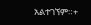አልተገኘም።+